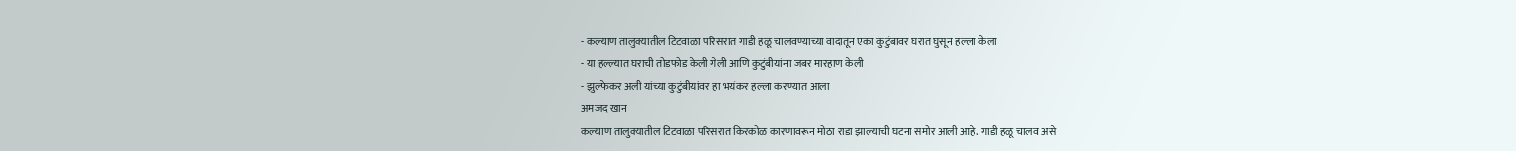- कल्याण तालुक्यातील टिटवाळा परिसरात गाडी हळू चालवण्याच्या वादातून एका कुटुंबावर घरात घुसून हल्ला केला
- या हल्ल्यात घराची तोडफोड केली गेली आणि कुटुंबीयांना जबर मारहाण केली
- झुल्फेकर अली यांच्या कुटुंबीयांवर हा भयंकर हल्ला करण्यात आला
अमजद खान
कल्याण तालुक्यातील टिटवाळा परिसरात किरकोळ कारणावरून मोठा राडा झाल्याची घटना समोर आली आहे. गाडी हळू चालव असे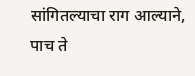सांगितल्याचा राग आल्याने, पाच ते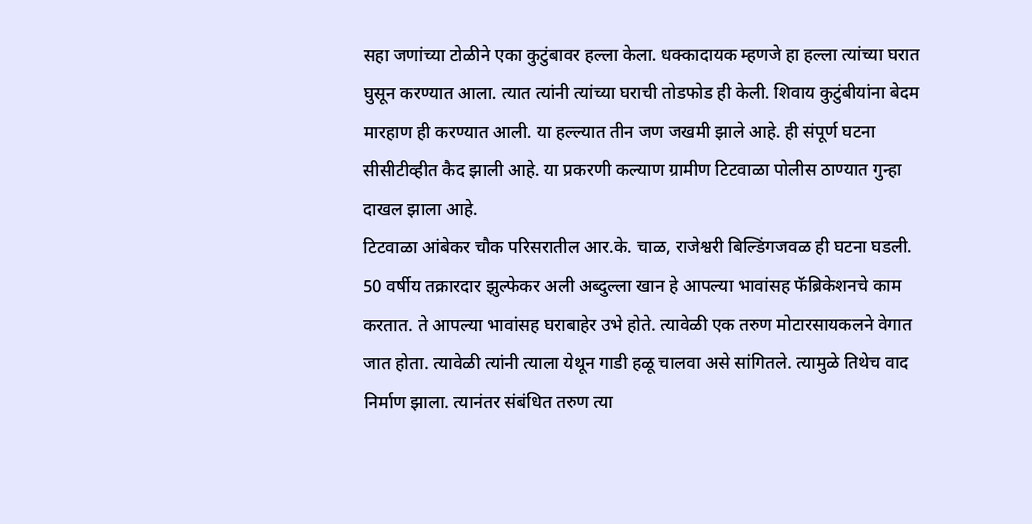सहा जणांच्या टोळीने एका कुटुंबावर हल्ला केला. धक्कादायक म्हणजे हा हल्ला त्यांच्या घरात घुसून करण्यात आला. त्यात त्यांनी त्यांच्या घराची तोडफोड ही केली. शिवाय कुटुंबीयांना बेदम मारहाण ही करण्यात आली. या हल्ल्यात तीन जण जखमी झाले आहे. ही संपूर्ण घटना सीसीटीव्हीत कैद झाली आहे. या प्रकरणी कल्याण ग्रामीण टिटवाळा पोलीस ठाण्यात गुन्हा दाखल झाला आहे.
टिटवाळा आंबेकर चौक परिसरातील आर.के. चाळ, राजेश्वरी बिल्डिंगजवळ ही घटना घडली. 50 वर्षीय तक्रारदार झुल्फेकर अली अब्दुल्ला खान हे आपल्या भावांसह फॅब्रिकेशनचे काम करतात. ते आपल्या भावांसह घराबाहेर उभे होते. त्यावेळी एक तरुण मोटारसायकलने वेगात जात होता. त्यावेळी त्यांनी त्याला येथून गाडी हळू चालवा असे सांगितले. त्यामुळे तिथेच वाद निर्माण झाला. त्यानंतर संबंधित तरुण त्या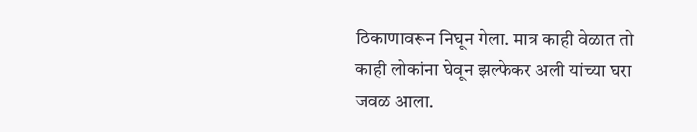ठिकाणावरून निघून गेला. मात्र काही वेळात तो काही लोकांना घेवून झल्फेकर अली यांच्या घरा जवळ आला.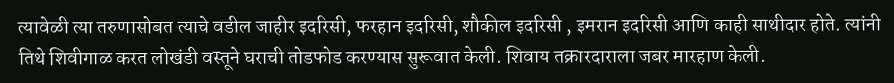त्यावेळी त्या तरुणासोबत त्याचे वडील जाहीर इदरिसी, फरहान इदरिसी, शौकील इदरिसी , इमरान इदरिसी आणि काही साथीदार होते. त्यांनी तिथे शिवीगाळ करत लोखंडी वस्तूने घराची तोडफोड करण्यास सुरूवात केली. शिवाय तक्रारदाराला जबर मारहाण केली.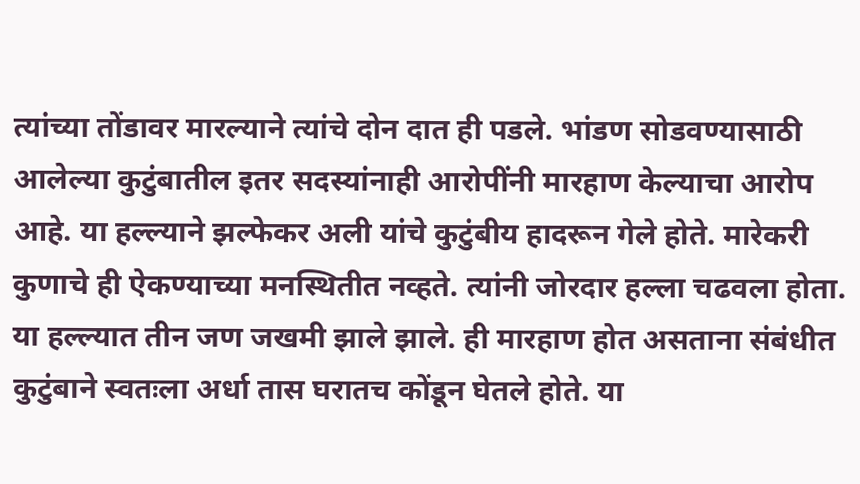त्यांच्या तोंडावर मारल्याने त्यांचे दोन दात ही पडले. भांडण सोडवण्यासाठी आलेल्या कुटुंबातील इतर सदस्यांनाही आरोपींनी मारहाण केल्याचा आरोप आहे. या हल्ल्याने झल्फेकर अली यांचे कुटुंबीय हादरून गेले होते. मारेकरी कुणाचे ही ऐकण्याच्या मनस्थितीत नव्हते. त्यांनी जोरदार हल्ला चढवला होता.
या हल्ल्यात तीन जण जखमी झाले झाले. ही मारहाण होत असताना संबंधीत कुटुंबाने स्वतःला अर्धा तास घरातच कोंडून घेतले होते. या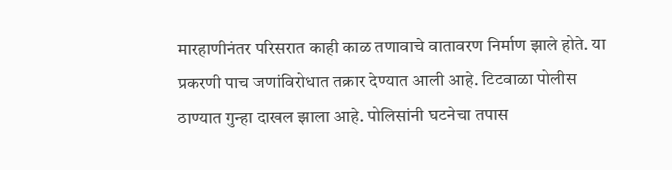मारहाणीनंतर परिसरात काही काळ तणावाचे वातावरण निर्माण झाले होते. या प्रकरणी पाच जणांविरोधात तक्रार देण्यात आली आहे. टिटवाळा पोलीस ठाण्यात गुन्हा दाखल झाला आहे. पोलिसांनी घटनेचा तपास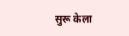सुरू केला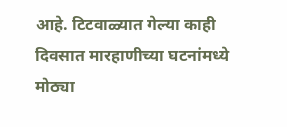आहे. टिटवाळ्यात गेल्या काही दिवसात मारहाणीच्या घटनांमध्ये मोठ्या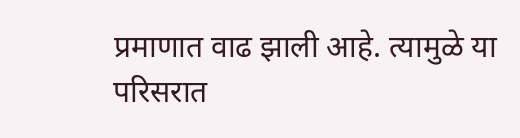प्रमाणात वाढ झाली आहे. त्यामुळे या परिसरात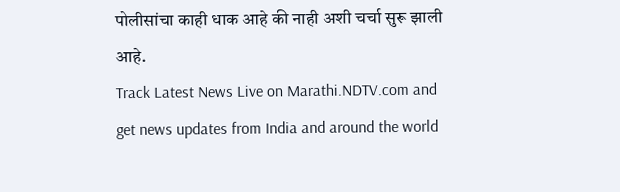पोलीसांचा काही धाक आहे की नाही अशी चर्चा सुरू झाली आहे.
Track Latest News Live on Marathi.NDTV.com and get news updates from India and around the world